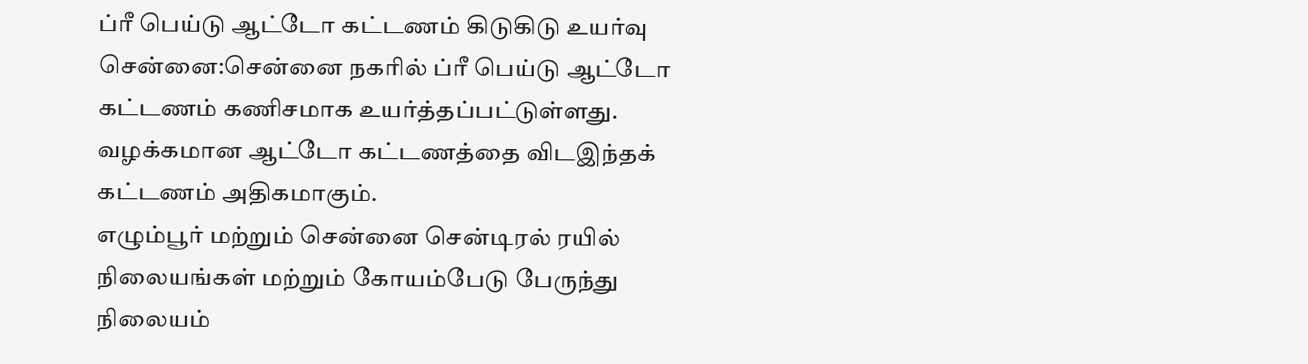ப்ரீ பெய்டு ஆட்டோ கட்டணம் கிடுகிடு உயர்வு
சென்னை:சென்னை நகரில் ப்ரீ பெய்டு ஆட்டோ கட்டணம் கணிசமாக உயர்த்தப்பட்டுள்ளது. வழக்கமான ஆட்டோ கட்டணத்தை விடஇந்தக் கட்டணம் அதிகமாகும்.
எழும்பூர் மற்றும் சென்னை சென்டிரல் ரயில் நிலையங்கள் மற்றும் கோயம்பேடு பேருந்து நிலையம்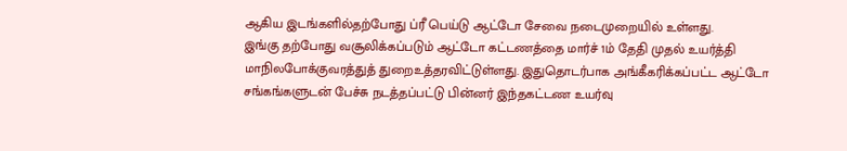ஆகிய இடங்களில்தற்போது ப்ரீ பெய்டு ஆட்டோ சேவை நடைமுறையில் உள்ளது.
இங்கு தற்போது வசூலிக்கப்படும் ஆட்டோ கட்டணத்தை மார்ச் 1ம் தேதி முதல் உயர்த்தி மாநிலபோக்குவரத்துத் துறைஉத்தரவிட்டுள்ளது. இதுதொடர்பாக அங்கீகரிக்கப்பட்ட ஆட்டோ சங்கங்களுடன் பேச்சு நடத்தப்பட்டு பின்னர் இந்தகட்டண உயர்வு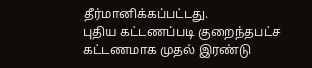தீர்மானிக்கப்பட்டது.
புதிய கட்டணப்படி குறைந்தபட்ச கட்டணமாக முதல் இரண்டு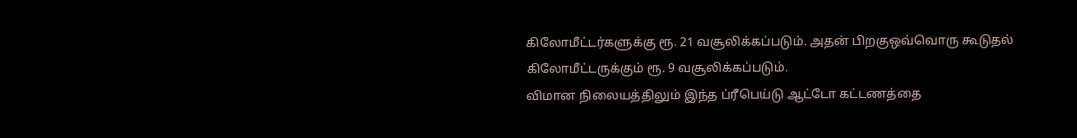கிலோமீட்டர்களுக்கு ரூ. 21 வசூலிக்கப்படும். அதன் பிறகுஒவ்வொரு கூடுதல் கிலோமீட்டருக்கும் ரூ. 9 வசூலிக்கப்படும்.
விமான நிலையத்திலும் இந்த ப்ரீபெய்டு ஆட்டோ கட்டணத்தை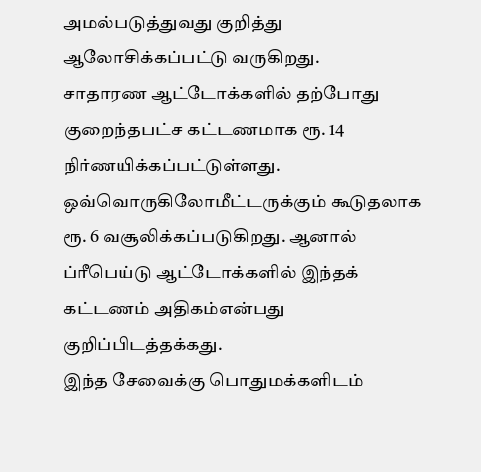அமல்படுத்துவது குறித்து ஆலோசிக்கப்பட்டு வருகிறது.
சாதாரண ஆட்டோக்களில் தற்போது குறைந்தபட்ச கட்டணமாக ரூ. 14 நிர்ணயிக்கப்பட்டுள்ளது. ஒவ்வொருகிலோமீட்டருக்கும் கூடுதலாக ரூ. 6 வசூலிக்கப்படுகிறது. ஆனால் ப்ரீபெய்டு ஆட்டோக்களில் இந்தக் கட்டணம் அதிகம்என்பது குறிப்பிடத்தக்கது.
இந்த சேவைக்கு பொதுமக்களிடம்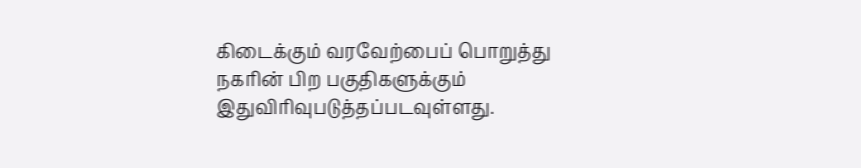கிடைக்கும் வரவேற்பைப் பொறுத்து நகரின் பிற பகுதிகளுக்கும் இதுவிரிவுபடுத்தப்படவுள்ளது.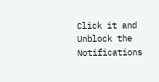Click it and Unblock the Notifications